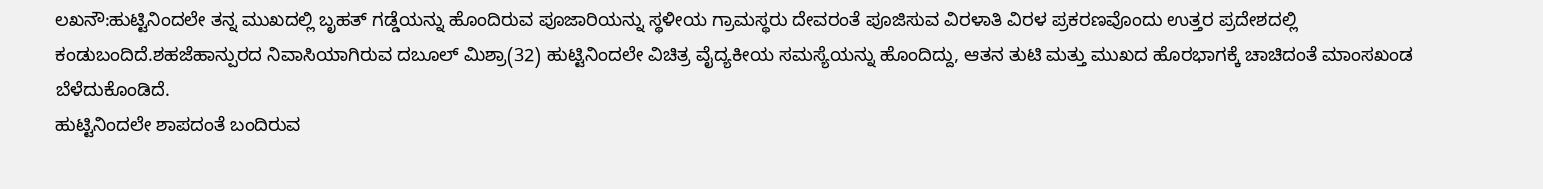ಲಖನೌ:ಹುಟ್ಟಿನಿಂದಲೇ ತನ್ನ ಮುಖದಲ್ಲಿ ಬೃಹತ್ ಗಡ್ಡೆಯನ್ನು ಹೊಂದಿರುವ ಪೂಜಾರಿಯನ್ನು ಸ್ಥಳೀಯ ಗ್ರಾಮಸ್ಥರು ದೇವರಂತೆ ಪೂಜಿಸುವ ವಿರಳಾತಿ ವಿರಳ ಪ್ರಕರಣವೊಂದು ಉತ್ತರ ಪ್ರದೇಶದಲ್ಲಿ ಕಂಡುಬಂದಿದೆ.ಶಹಜೆಹಾನ್ಪುರದ ನಿವಾಸಿಯಾಗಿರುವ ದಬೂಲ್ ಮಿಶ್ರಾ(32) ಹುಟ್ಟಿನಿಂದಲೇ ವಿಚಿತ್ರ ವೈದ್ಯಕೀಯ ಸಮಸ್ಯೆಯನ್ನು ಹೊಂದಿದ್ದು, ಆತನ ತುಟಿ ಮತ್ತು ಮುಖದ ಹೊರಭಾಗಕ್ಕೆ ಚಾಚಿದಂತೆ ಮಾಂಸಖಂಡ ಬೆಳೆದುಕೊಂಡಿದೆ.
ಹುಟ್ಟಿನಿಂದಲೇ ಶಾಪದಂತೆ ಬಂದಿರುವ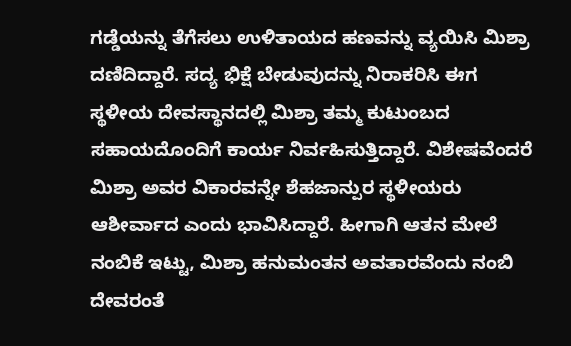ಗಡ್ಡೆಯನ್ನು ತೆಗೆಸಲು ಉಳಿತಾಯದ ಹಣವನ್ನು ವ್ಯಯಿಸಿ ಮಿಶ್ರಾ ದಣಿದಿದ್ದಾರೆ. ಸದ್ಯ ಭಿಕ್ಷೆ ಬೇಡುವುದನ್ನು ನಿರಾಕರಿಸಿ ಈಗ ಸ್ಥಳೀಯ ದೇವಸ್ಥಾನದಲ್ಲಿ ಮಿಶ್ರಾ ತಮ್ಮ ಕುಟುಂಬದ ಸಹಾಯದೊಂದಿಗೆ ಕಾರ್ಯ ನಿರ್ವಹಿಸುತ್ತಿದ್ದಾರೆ. ವಿಶೇಷವೆಂದರೆ ಮಿಶ್ರಾ ಅವರ ವಿಕಾರವನ್ನೇ ಶೆಹಜಾನ್ಪುರ ಸ್ಥಳೀಯರು ಆಶೀರ್ವಾದ ಎಂದು ಭಾವಿಸಿದ್ದಾರೆ. ಹೀಗಾಗಿ ಆತನ ಮೇಲೆ ನಂಬಿಕೆ ಇಟ್ಟು, ಮಿಶ್ರಾ ಹನುಮಂತನ ಅವತಾರವೆಂದು ನಂಬಿ ದೇವರಂತೆ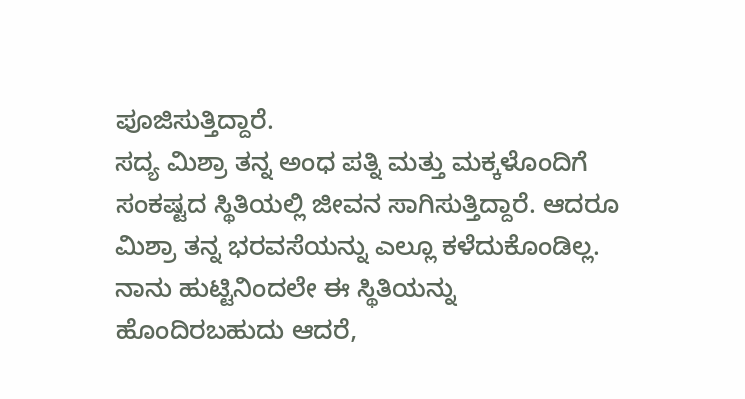ಪೂಜಿಸುತ್ತಿದ್ದಾರೆ.
ಸದ್ಯ ಮಿಶ್ರಾ ತನ್ನ ಅಂಧ ಪತ್ನಿ ಮತ್ತು ಮಕ್ಕಳೊಂದಿಗೆ ಸಂಕಷ್ಟದ ಸ್ಥಿತಿಯಲ್ಲಿ ಜೀವನ ಸಾಗಿಸುತ್ತಿದ್ದಾರೆ. ಆದರೂ ಮಿಶ್ರಾ ತನ್ನ ಭರವಸೆಯನ್ನು ಎಲ್ಲೂ ಕಳೆದುಕೊಂಡಿಲ್ಲ. ನಾನು ಹುಟ್ಟಿನಿಂದಲೇ ಈ ಸ್ಥಿತಿಯನ್ನು ಹೊಂದಿರಬಹುದು ಆದರೆ,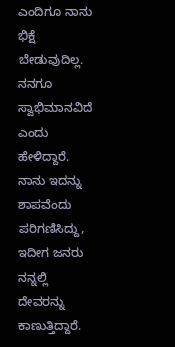ಎಂದಿಗೂ ನಾನು ಭಿಕ್ಷೆ ಬೇಡುವುದಿಲ್ಲ. ನನಗೂ ಸ್ವಾಭಿಮಾನವಿದೆ ಎಂದು ಹೇಳಿದ್ದಾರೆ.
ನಾನು ಇದನ್ನು ಶಾಪವೆಂದು ಪರಿಗಣಿಸಿದ್ದು, ಇದೀಗ ಜನರು ನನ್ನಲ್ಲಿ ದೇವರನ್ನು ಕಾಣುತ್ತಿದ್ದಾರೆ.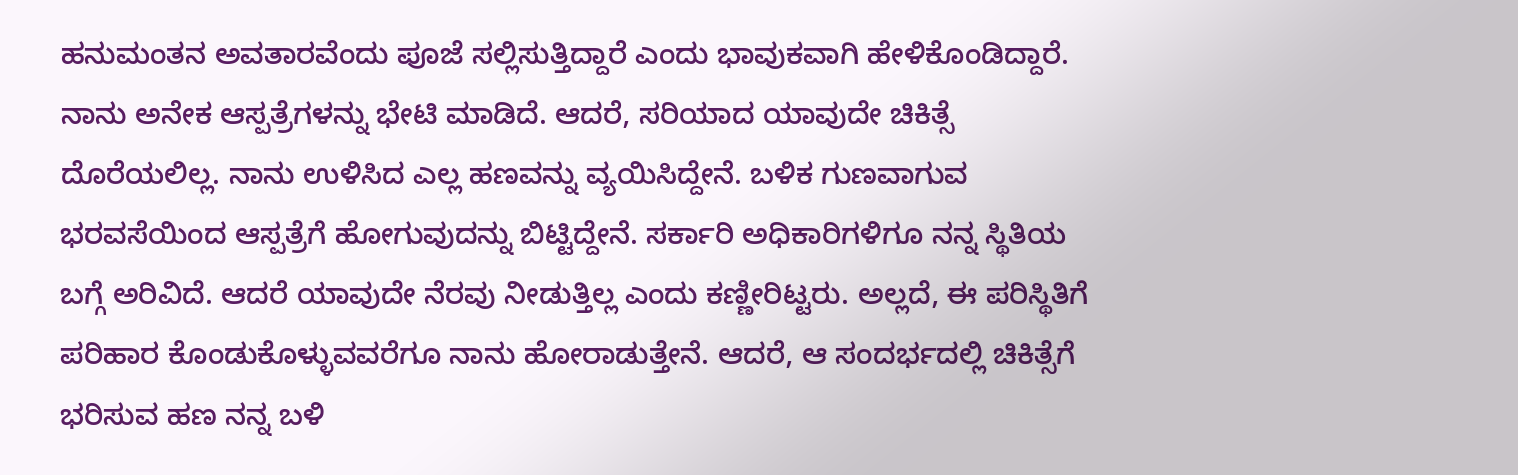ಹನುಮಂತನ ಅವತಾರವೆಂದು ಪೂಜೆ ಸಲ್ಲಿಸುತ್ತಿದ್ದಾರೆ ಎಂದು ಭಾವುಕವಾಗಿ ಹೇಳಿಕೊಂಡಿದ್ದಾರೆ.
ನಾನು ಅನೇಕ ಆಸ್ಪತ್ರೆಗಳನ್ನು ಭೇಟಿ ಮಾಡಿದೆ. ಆದರೆ, ಸರಿಯಾದ ಯಾವುದೇ ಚಿಕಿತ್ಸೆ ದೊರೆಯಲಿಲ್ಲ. ನಾನು ಉಳಿಸಿದ ಎಲ್ಲ ಹಣವನ್ನು ವ್ಯಯಿಸಿದ್ದೇನೆ. ಬಳಿಕ ಗುಣವಾಗುವ ಭರವಸೆಯಿಂದ ಆಸ್ಪತ್ರೆಗೆ ಹೋಗುವುದನ್ನು ಬಿಟ್ಟಿದ್ದೇನೆ. ಸರ್ಕಾರಿ ಅಧಿಕಾರಿಗಳಿಗೂ ನನ್ನ ಸ್ಥಿತಿಯ ಬಗ್ಗೆ ಅರಿವಿದೆ. ಆದರೆ ಯಾವುದೇ ನೆರವು ನೀಡುತ್ತಿಲ್ಲ ಎಂದು ಕಣ್ಣೀರಿಟ್ಟರು. ಅಲ್ಲದೆ, ಈ ಪರಿಸ್ಥಿತಿಗೆ ಪರಿಹಾರ ಕೊಂಡುಕೊಳ್ಳುವವರೆಗೂ ನಾನು ಹೋರಾಡುತ್ತೇನೆ. ಆದರೆ, ಆ ಸಂದರ್ಭದಲ್ಲಿ ಚಿಕಿತ್ಸೆಗೆ ಭರಿಸುವ ಹಣ ನನ್ನ ಬಳಿ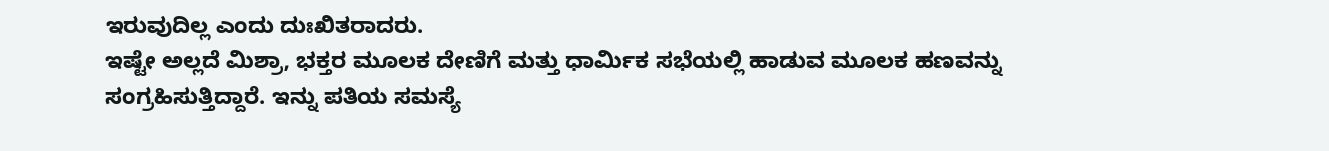ಇರುವುದಿಲ್ಲ ಎಂದು ದುಃಖಿತರಾದರು.
ಇಷ್ಟೇ ಅಲ್ಲದೆ ಮಿಶ್ರಾ, ಭಕ್ತರ ಮೂಲಕ ದೇಣಿಗೆ ಮತ್ತು ಧಾರ್ಮಿಕ ಸಭೆಯಲ್ಲಿ ಹಾಡುವ ಮೂಲಕ ಹಣವನ್ನು ಸಂಗ್ರಹಿಸುತ್ತಿದ್ದಾರೆ. ಇನ್ನು ಪತಿಯ ಸಮಸ್ಯೆ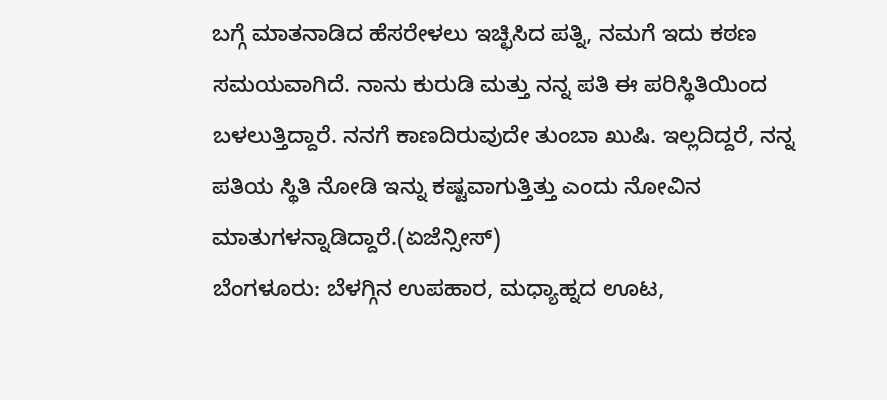ಬಗ್ಗೆ ಮಾತನಾಡಿದ ಹೆಸರೇಳಲು ಇಚ್ಛಿಸಿದ ಪತ್ನಿ, ನಮಗೆ ಇದು ಕಠಣ ಸಮಯವಾಗಿದೆ. ನಾನು ಕುರುಡಿ ಮತ್ತು ನನ್ನ ಪತಿ ಈ ಪರಿಸ್ಥಿತಿಯಿಂದ ಬಳಲುತ್ತಿದ್ದಾರೆ. ನನಗೆ ಕಾಣದಿರುವುದೇ ತುಂಬಾ ಖುಷಿ. ಇಲ್ಲದಿದ್ದರೆ, ನನ್ನ ಪತಿಯ ಸ್ಥಿತಿ ನೋಡಿ ಇನ್ನು ಕಷ್ಟವಾಗುತ್ತಿತ್ತು ಎಂದು ನೋವಿನ ಮಾತುಗಳನ್ನಾಡಿದ್ದಾರೆ.(ಏಜೆನ್ಸೀಸ್)
ಬೆಂಗಳೂರು: ಬೆಳಗ್ಗಿನ ಉಪಹಾರ, ಮಧ್ಯಾಹ್ನದ ಊಟ,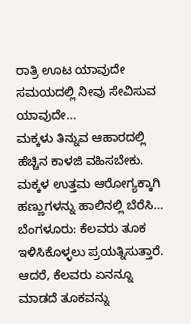ರಾತ್ರಿ ಊಟ ಯಾವುದೇ ಸಮಯದಲ್ಲಿ ನೀವು ಸೇವಿಸುವ ಯಾವುದೇ…
ಮಕ್ಕಳು ತಿನ್ನುವ ಆಹಾರದಲ್ಲಿ ಹೆಚ್ಚಿನ ಕಾಳಜಿ ವಹಿಸಬೇಕು. ಮಕ್ಕಳ ಉತ್ತಮ ಆರೋಗ್ಯಕ್ಕಾಗಿ ಹಣ್ಣುಗಳನ್ನು ಹಾಲಿನಲ್ಲಿ ಬೆರೆಸಿ…
ಬೆಂಗಳೂರು: ಕೆಲವರು ತೂಕ ಇಳಿಸಿಕೊಳ್ಳಲು ಪ್ರಯತ್ನಿಸುತ್ತಾರೆ. ಆದರೆ, ಕೆಲವರು ಏನನ್ನೂ ಮಾಡದೆ ತೂಕವನ್ನು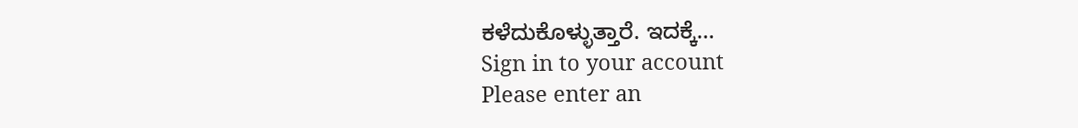ಕಳೆದುಕೊಳ್ಳುತ್ತಾರೆ. ಇದಕ್ಕೆ…
Sign in to your account
Please enter an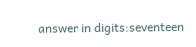answer in digits:seventeen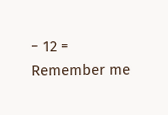− 12 =
Remember me